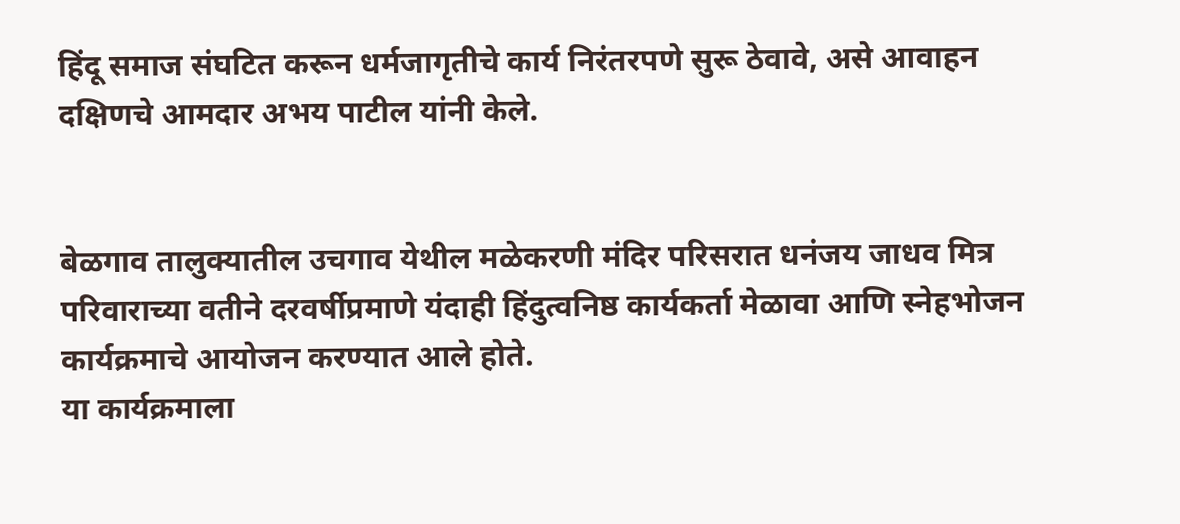हिंदू समाज संघटित करून धर्मजागृतीचे कार्य निरंतरपणे सुरू ठेवावे, असे आवाहन दक्षिणचे आमदार अभय पाटील यांनी केले.


बेळगाव तालुक्यातील उचगाव येथील मळेकरणी मंदिर परिसरात धनंजय जाधव मित्र परिवाराच्या वतीने दरवर्षीप्रमाणे यंदाही हिंदुत्वनिष्ठ कार्यकर्ता मेळावा आणि स्नेहभोजन कार्यक्रमाचे आयोजन करण्यात आले होते.
या कार्यक्रमाला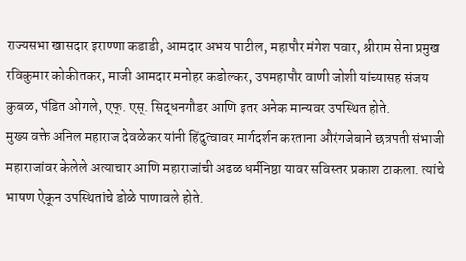राज्यसभा खासदार इराण्णा कडाडी, आमदार अभय पाटील, महापौर मंगेश पवार, श्रीराम सेना प्रमुख रविकुमार कोकीतकर, माजी आमदार मनोहर कडोल्कर, उपमहापौर वाणी जोशी यांच्यासह संजय कुबळ, पंडित ओगले, एफ्. एस्. सिद्धनगौडर आणि इतर अनेक मान्यवर उपस्थित होते.
मुख्य वक्ते अनिल महाराज देवळेकर यांनी हिंदुत्वावर मार्गदर्शन करताना औरंगजेबाने छत्रपती संभाजी महाराजांवर केलेले अत्याचार आणि महाराजांची अढळ धर्मनिष्ठा यावर सविस्तर प्रकाश टाकला. त्यांचे भाषण ऐकून उपस्थितांचे डोळे पाणावले होते.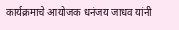कार्यक्रमाचे आयोजक धनंजय जाधव यांनी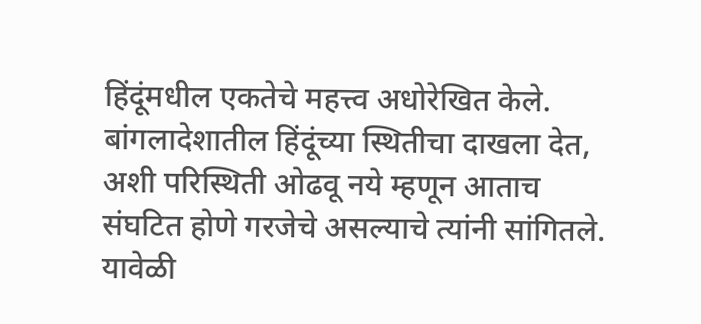हिंदूंमधील एकतेचे महत्त्व अधोरेखित केले. बांगलादेशातील हिंदूंच्या स्थितीचा दाखला देत, अशी परिस्थिती ओढवू नये म्हणून आताच संघटित होणे गरजेचे असल्याचे त्यांनी सांगितले. यावेळी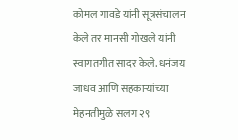कोमल गावडे यांनी सूत्रसंचालन केले तर मानसी गोखले यांनी स्वागतगीत सादर केले. धनंजय जाधव आणि सहकाऱ्यांच्या मेहनतीमुळे सलग २९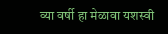व्या वर्षी हा मेळावा यशस्वी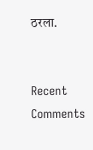ठरला.


Recent Comments